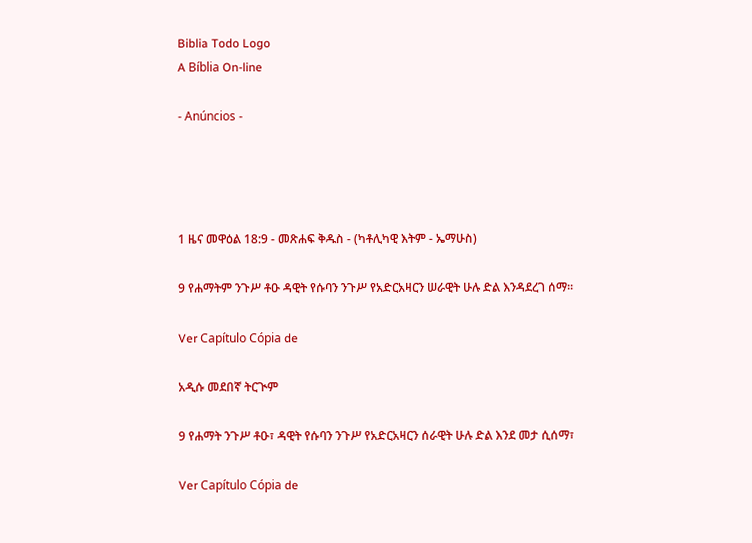Biblia Todo Logo
A Bíblia On-line

- Anúncios -




1 ዜና መዋዕል 18:9 - መጽሐፍ ቅዱስ - (ካቶሊካዊ እትም - ኤማሁስ)

9 የሐማትም ንጉሥ ቶዑ ዳዊት የሱባን ንጉሥ የአድርአዛርን ሠራዊት ሁሉ ድል እንዳደረገ ሰማ።

Ver Capítulo Cópia de

አዲሱ መደበኛ ትርጒም

9 የሐማት ንጉሥ ቶዑ፣ ዳዊት የሱባን ንጉሥ የአድርአዛርን ሰራዊት ሁሉ ድል እንደ መታ ሲሰማ፣

Ver Capítulo Cópia de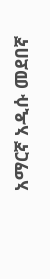አማርኛ አዲሱ መደበኛ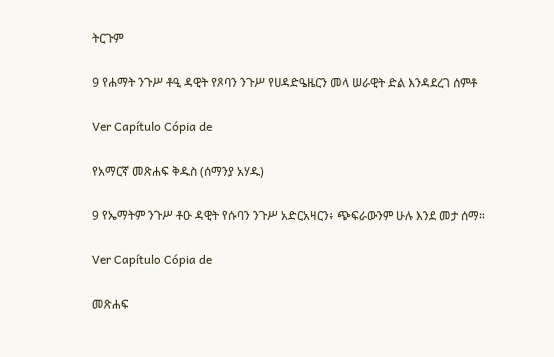ትርጉም

9 የሐማት ንጉሥ ቶዒ ዳዊት የጾባን ንጉሥ የሀዳድዔዜርን መላ ሠራዊት ድል እንዳደረገ ሰምቶ

Ver Capítulo Cópia de

የአማርኛ መጽሐፍ ቅዱስ (ሰማንያ አሃዱ)

9 የኤማትም ንጉሥ ቶዑ ዳዊት የሱባን ንጉሥ አድርአዛርን፥ ጭፍራውንም ሁሉ እንደ መታ ሰማ።

Ver Capítulo Cópia de

መጽሐፍ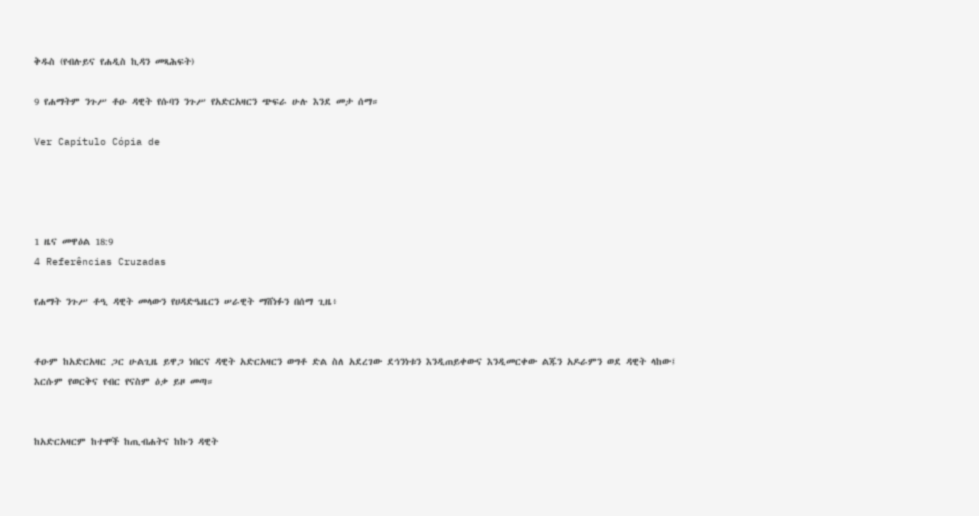ቅዱስ (የብሉይና የሐዲስ ኪዳን መጻሕፍት)

9 የሐማትም ንጉሥ ቶዑ ዳዊት የሱባን ንጉሥ የአድርአዛርን ጭፍራ ሁሉ እንደ መታ ሰማ።

Ver Capítulo Cópia de




1 ዜና መዋዕል 18:9
4 Referências Cruzadas

የሐማት ንጉሥ ቶዒ ዳዊት መላውን የሀዳድዔዜርን ሠራዊት ማሸነፉን በሰማ ጊዜ፥


ቶዑም ከአድርአዛር ጋር ሁልጊዜ ይዋጋ ነበርና ዳዊት አድርአዛርን ወግቶ ድል ስለ አደረገው ደኅንነቱን እንዲጠይቀውና እንዲመርቀው ልጁን አዶራምን ወደ ዳዊት ላከው፤ እርሱም የወርቅና የብር የናስም ዕቃ ይዞ መጣ።


ከአድርአዛርም ከተሞች ከጢብሐትና ከኩን ዳዊት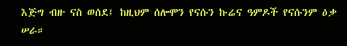እጅግ ብዙ ናስ ወሰደ፤ ከዚህም ሰሎሞን የናሱን ኩሬና ዓምዶች የናሱንም ዕቃ ሠራ።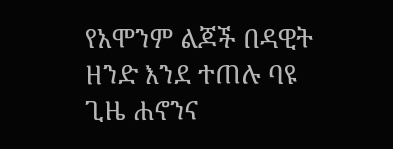የአሞንም ልጆች በዳዊት ዘንድ እንደ ተጠሉ ባዩ ጊዜ ሐኖንና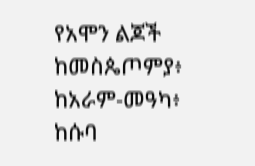የአሞን ልጆች ከመስጴጦምያ፥ ከአራም-መዓካ፥ ከሱባ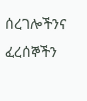ሰረገሎችንና ፈረሰኞችን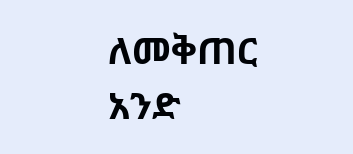ለመቅጠር አንድ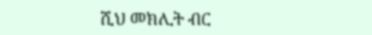ሺህ መክሊት ብር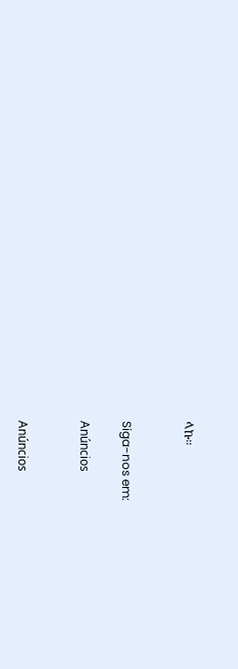ላኩ።


Siga-nos em:

Anúncios


Anúncios